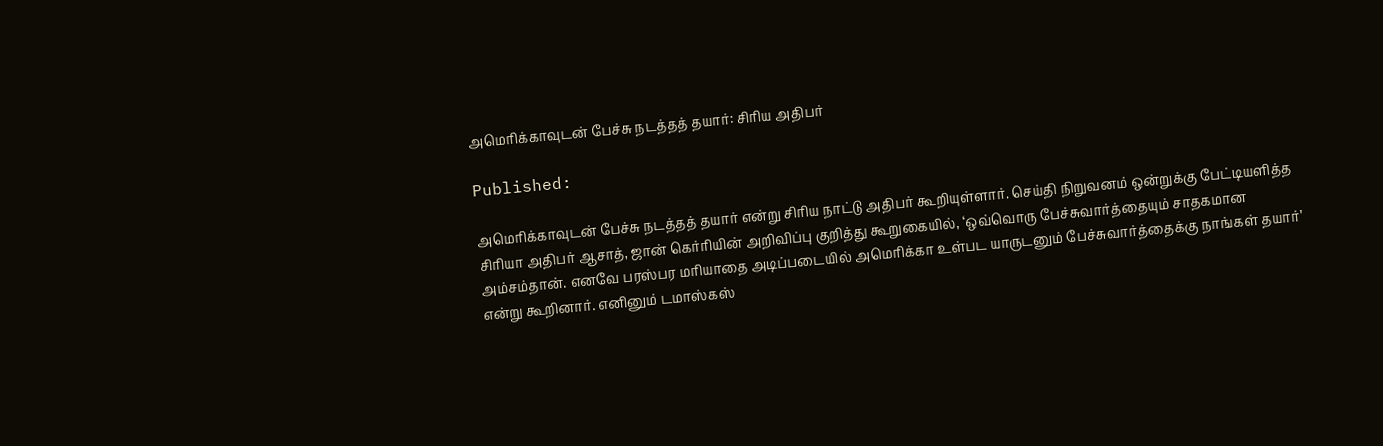அமெரிக்காவுடன் பேச்சு நடத்தத் தயார்: சிரிய அதிபர்

Published:

அமெரிக்காவுடன் பேச்சு நடத்தத் தயார் என்று சிரிய நாட்டு அதிபர் கூறியுள்ளார். செய்தி நிறுவனம் ஒன்றுக்கு பேட்டியளித்த சிரியா அதிபர் ஆசாத், ஜான் கெர்ரியின் அறிவிப்பு குறித்து கூறுகையில், ‘ஒவ்வொரு பேச்சுவார்த்தையும் சாதகமான அம்சம்தான். எனவே பரஸ்பர மரியாதை அடிப்படையில் அமெரிக்கா உள்பட யாருடனும் பேச்சுவார்த்தைக்கு நாங்கள் தயார்’ என்று கூறினார். எனினும் டமாஸ்கஸ்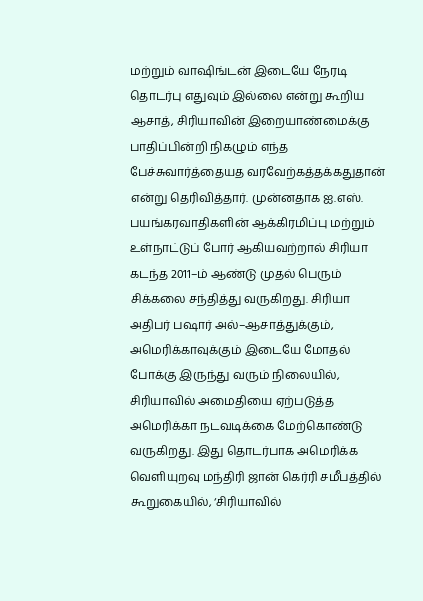மற்றும் வாஷிங்டன் இடையே நேரடி தொடர்பு எதுவும் இல்லை என்று கூறிய ஆசாத், சிரியாவின் இறையாண்மைக்கு பாதிப்பின்றி நிகழும் எந்த பேச்சுவார்த்தையத வரவேற்கத்தக்கதுதான் என்று தெரிவித்தார். முன்னதாக ஐ.எஸ். பயங்கரவாதிகளின் ஆக்கிரமிப்பு மற்றும் உள்நாட்டுப் போர் ஆகியவற்றால் சிரியா கடந்த 2011–ம் ஆண்டு முதல் பெரும் சிக்கலை சந்தித்து வருகிறது. சிரியா அதிபர் பஷார் அல்–ஆசாத்துக்கும், அமெரிக்காவுக்கும் இடையே மோதல் போக்கு இருந்து வரும் நிலையில், சிரியாவில் அமைதியை ஏற்படுத்த அமெரிக்கா நடவடிக்கை மேற்கொண்டு வருகிறது. இது தொடர்பாக அமெரிக்க வெளியுறவு மந்திரி ஜான் கெர்ரி சமீபத்தில் கூறுகையில், ‘சிரியாவில்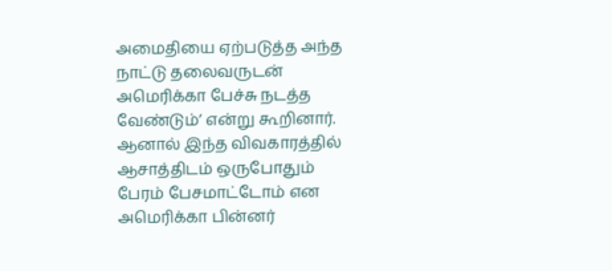அமைதியை ஏற்படுத்த அந்த நாட்டு தலைவருடன் அமெரிக்கா பேச்சு நடத்த வேண்டும்’ என்று கூறினார். ஆனால் இந்த விவகாரத்தில் ஆசாத்திடம் ஒருபோதும் பேரம் பேசமாட்டோம் என அமெரிக்கா பின்னர்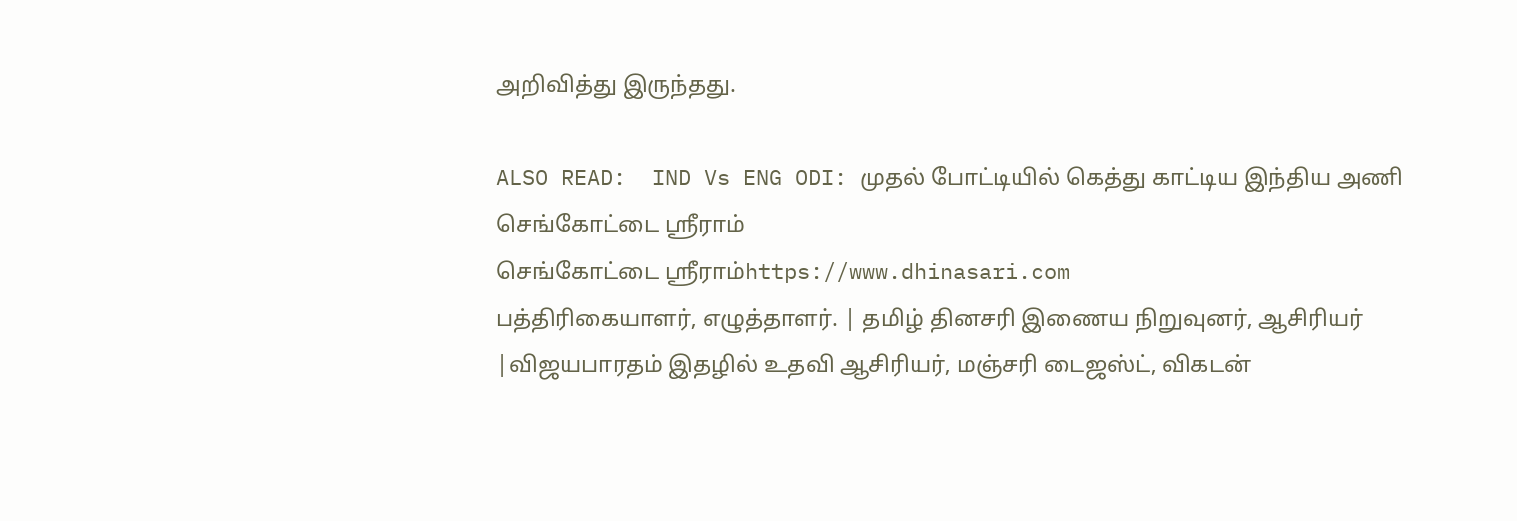அறிவித்து இருந்தது.

ALSO READ:  IND Vs ENG ODI: முதல் போட்டியில் கெத்து காட்டிய இந்திய அணி
செங்கோட்டை ஸ்ரீராம்
செங்கோட்டை ஸ்ரீராம்https://www.dhinasari.com
பத்திரிகையாளர், எழுத்தாளர். | தமிழ் தினசரி இணைய நிறுவுனர், ஆசிரியர் |விஜயபாரதம் இதழில் உதவி ஆசிரியர், மஞ்சரி டைஜஸ்ட், விகடன்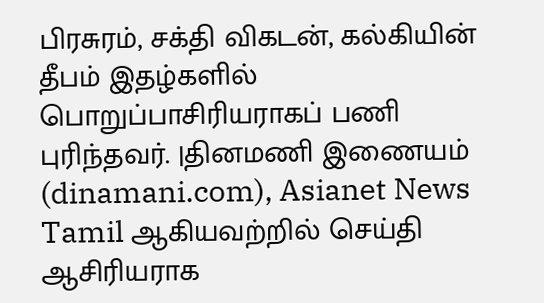பிரசுரம், சக்தி விகடன், கல்கியின் தீபம் இதழ்களில் பொறுப்பாசிரியராகப் பணி புரிந்தவர். |தினமணி இணையம் (dinamani.com), Asianet News Tamil ஆகியவற்றில் செய்தி ஆசிரியராக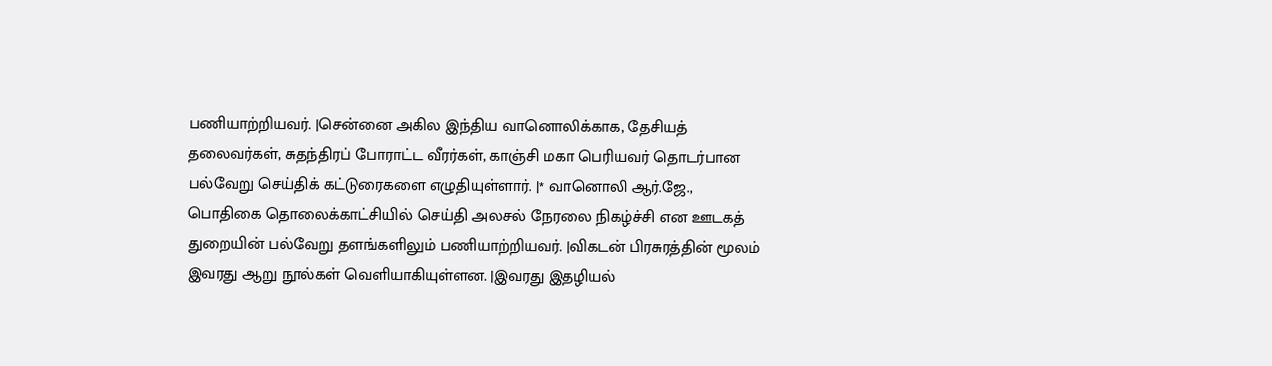பணியாற்றியவர். |சென்னை அகில இந்திய வானொலிக்காக, தேசியத் தலைவர்கள், சுதந்திரப் போராட்ட வீரர்கள், காஞ்சி மகா பெரியவர் தொடர்பான பல்வேறு செய்திக் கட்டுரைகளை எழுதியுள்ளார். |* வானொலி ஆர்.ஜே., பொதிகை தொலைக்காட்சியில் செய்தி அலசல் நேரலை நிகழ்ச்சி என ஊடகத் துறையின் பல்வேறு தளங்களிலும் பணியாற்றியவர். |விகடன் பிரசுரத்தின் மூலம் இவரது ஆறு நூல்கள் வெளியாகியுள்ளன. |இவரது இதழியல்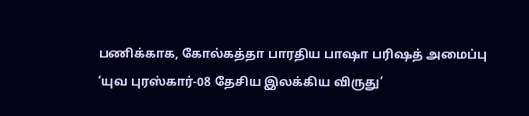பணிக்காக, கோல்கத்தா பாரதிய பாஷா பரிஷத் அமைப்பு ‘யுவ புரஸ்கார்-08 தேசிய இலக்கிய விருது’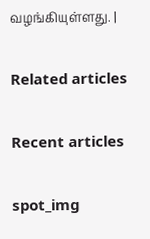வழங்கியுள்ளது. |

Related articles

Recent articles

spot_img